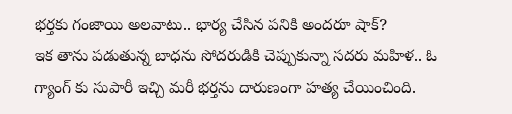భర్తకు గంజాయి అలవాటు.. భార్య చేసిన పనికి అందరూ షాక్?
ఇక తాను పడుతున్న బాధను సోదరుడికి చెప్పుకున్నా సదరు మహిళ.. ఓ గ్యాంగ్ కు సుపారీ ఇచ్చి మరీ భర్తను దారుణంగా హత్య చేయించింది.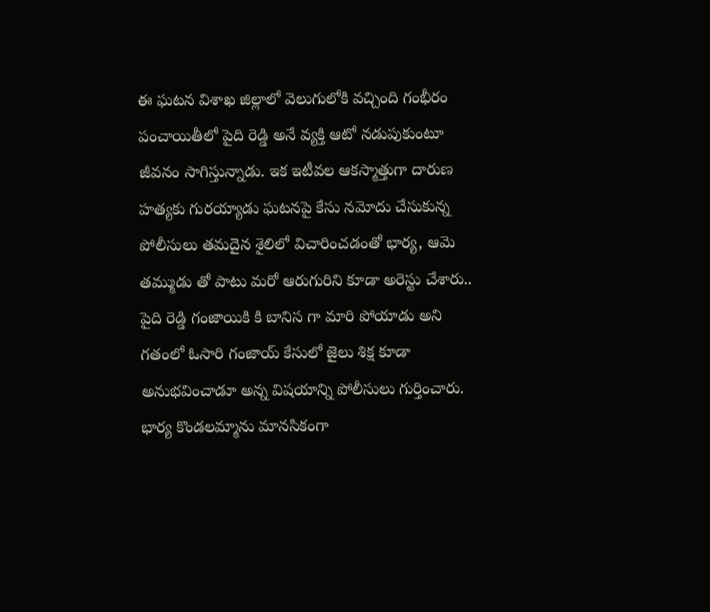ఈ ఘటన విశాఖ జిల్లాలో వెలుగులోకి వచ్చింది గంభీరం పంచాయితీలో పైది రెడ్డి అనే వ్యక్తి ఆటో నడుపుకుంటూ జీవనం సాగిస్తున్నాడు. ఇక ఇటీవల ఆకస్మాత్తుగా దారుణ హత్యకు గురయ్యాడు ఘటనపై కేసు నమోదు చేసుకున్న పోలీసులు తమదైన శైలిలో విచారించడంతో భార్య, ఆమె తమ్ముడు తో పాటు మరో ఆరుగురిని కూడా అరెస్టు చేశారు.. పైది రెడ్డి గంజాయికి కి బానిస గా మారి పోయాడు అని గతంలో ఓసారి గంజాయ్ కేసులో జైలు శిక్ష కూడా అనుభవించాడూ అన్న విషయాన్ని పోలీసులు గుర్తించారు.
భార్య కొండలమ్మాను మానసికంగా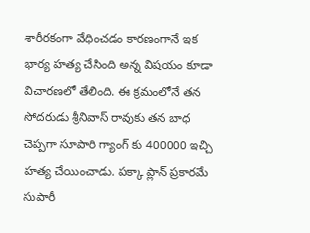శారీరకంగా వేధించడం కారణంగానే ఇక భార్య హత్య చేసింది అన్న విషయం కూడా విచారణలో తేలింది. ఈ క్రమంలోనే తన సోదరుడు శ్రీనివాస్ రావుకు తన బాధ చెప్పగా సూపారి గ్యాంగ్ కు 400000 ఇచ్చి హత్య చేయించాడు. పక్కా ప్లాన్ ప్రకారమే సుపారీ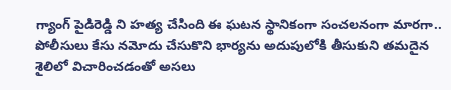గ్యాంగ్ పైడిరెడ్డి ని హత్య చేసింది ఈ ఘటన స్థానికంగా సంచలనంగా మారగా.. పోలీసులు కేసు నమోదు చేసుకొని భార్యను అదుపులోకి తీసుకుని తమదైన శైలిలో విచారించడంతో అసలు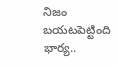నిజం బయటపెట్టింది భార్య..